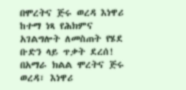በሞረትና ጅሩ ወረዳ እነዋሪ ከተማ ነጻ የሕክምና አገልግሎት ለመስጠት የሄደ ቡድን ላይ ጥቃት ደረሰ!
በአማራ ክልል ሞረትና ጅሩ ወረዳ፣ እነዋሪ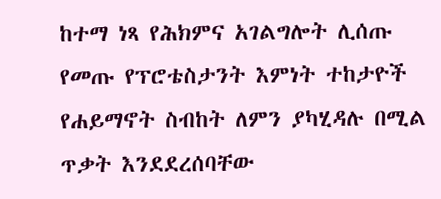ከተማ ነጻ የሕክምና አገልግሎት ሊሰጡ የመጡ የፕሮቴስታንት እምነት ተከታዮች የሐይማኖት ስብከት ለምን ያካሂዳሉ በሚል ጥቃት እንደደረሰባቸው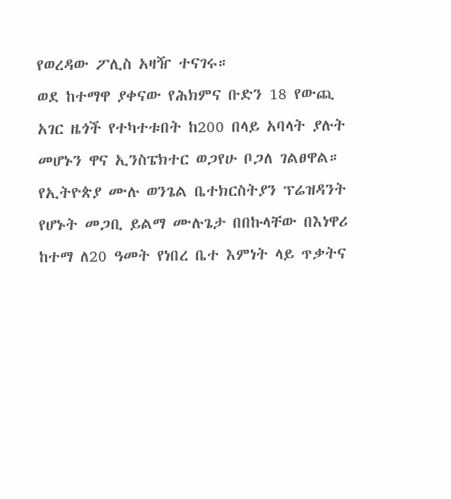የወረዳው ፖሊስ አዛዥ ተናገሩ።
ወደ ከተማዋ ያቀናው የሕክምና ቡድን 18 የውጪ አገር ዜጎች የተካተቱበት ከ200 በላይ አባላት ያሉት መሆኑን ዋና ኢንስፔክተር ወጋየሁ ቦጋለ ገልፀዋል።
የኢትዮጵያ ሙሉ ወንጌል ቤተክርስትያን ፕሬዝዳንት የሆኑት መጋቢ ይልማ ሙሉጌታ በበኩላቸው በእነዋሪ ከተማ ለ20 ዓመት የነበረ ቤተ እምነት ላይ ጥቃትና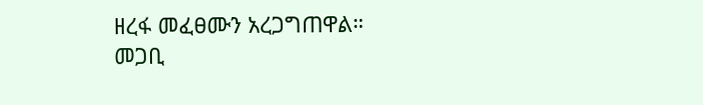ዘረፋ መፈፀሙን አረጋግጠዋል።
መጋቢ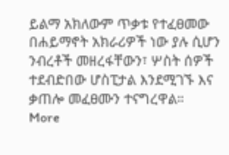ይልማ አክለውም ጥቃቱ የተፈፀመው በሐይማኖት አክራሪዎች ነው ያሉ ሲሆን ንብረቶች መዘረፋቸውን፣ ሦስት ሰዎች ተደብድበው ሆስፒታል እንደሚገኙ እና ቃጠሎ መፈፀሙን ተናግረዋል።
More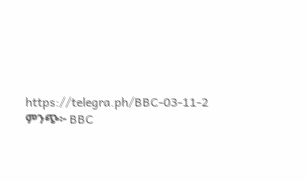https://telegra.ph/BBC-03-11-2
ምንጭ፦ BBC